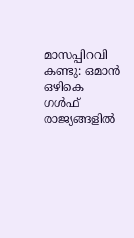മാസപ്പിറവി കണ്ടു: ഒമാന്‍ ഒഴികെ ഗള്‍ഫ് രാജ്യങ്ങളില്‍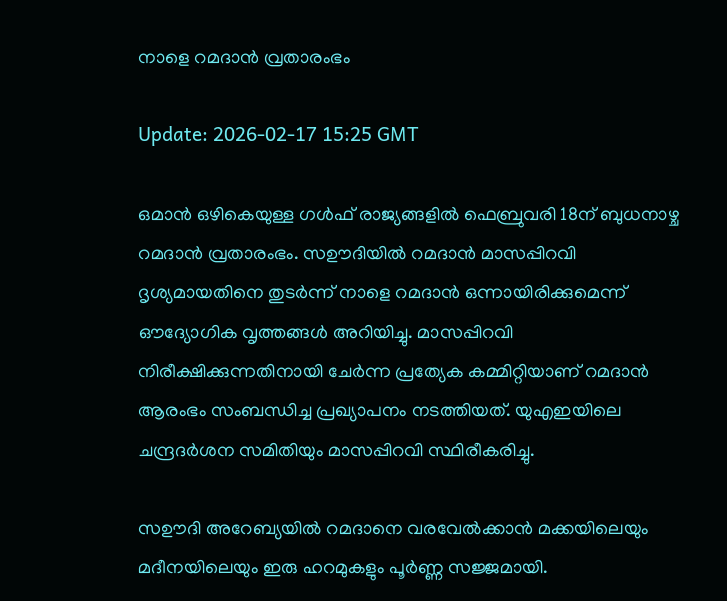നാളെ റമദാന്‍ വ്രതാരംഭം

Update: 2026-02-17 15:25 GMT

ഒമാന്‍ ഒഴികെയുള്ള ഗള്‍ഫ് രാജ്യങ്ങളില്‍ ഫെബ്രുവരി 18ന് ബുധനാഴ്ച റമദാന്‍ വ്രതാരംഭം. സഊദിയില്‍ റമദാന്‍ മാസപ്പിറവി ദൃശ്യമായതിനെ തുടര്‍ന്ന് നാളെ റമദാന്‍ ഒന്നായിരിക്കുമെന്ന് ഔദ്യോഗിക വൃത്തങ്ങള്‍ അറിയിച്ചു. മാസപ്പിറവി നിരീക്ഷിക്കുന്നതിനായി ചേര്‍ന്ന പ്രത്യേക കമ്മിറ്റിയാണ് റമദാന്‍ ആരംഭം സംബന്ധിച്ച പ്രഖ്യാപനം നടത്തിയത്. യുഎഇയിലെ ചന്ദ്രദര്‍ശന സമിതിയും മാസപ്പിറവി സ്ഥിരീകരിച്ചു.

സഊദി അറേബ്യയില്‍ റമദാനെ വരവേല്‍ക്കാന്‍ മക്കയിലെയും മദീനയിലെയും ഇരു ഹറമുകളും പൂര്‍ണ്ണ സജ്ജമായി.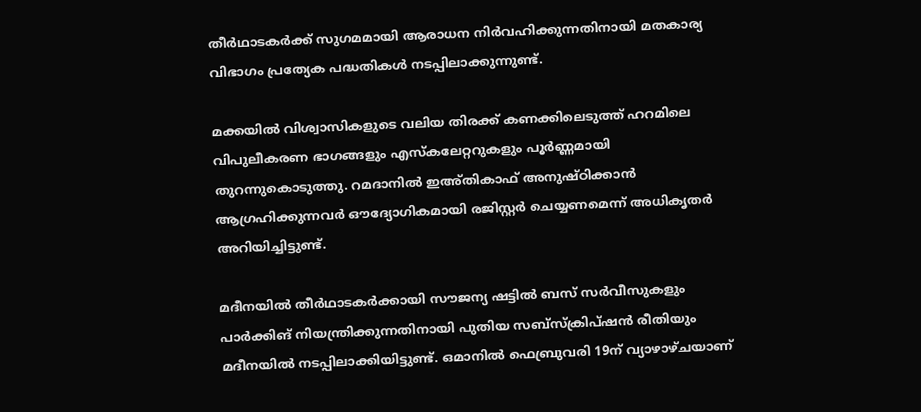തീര്‍ഥാടകര്‍ക്ക് സുഗമമായി ആരാധന നിര്‍വഹിക്കുന്നതിനായി മതകാര്യ വിഭാഗം പ്രത്യേക പദ്ധതികള്‍ നടപ്പിലാക്കുന്നുണ്ട്.

മക്കയില്‍ വിശ്വാസികളുടെ വലിയ തിരക്ക് കണക്കിലെടുത്ത് ഹറമിലെ വിപുലീകരണ ഭാഗങ്ങളും എസ്‌കലേറ്ററുകളും പൂര്‍ണ്ണമായി തുറന്നുകൊടുത്തു. റമദാനില്‍ ഇഅ്തികാഫ് അനുഷ്ഠിക്കാന്‍ ആഗ്രഹിക്കുന്നവര്‍ ഔദ്യോഗികമായി രജിസ്റ്റര്‍ ചെയ്യണമെന്ന് അധികൃതര്‍ അറിയിച്ചിട്ടുണ്ട്.

മദീനയില്‍ തീര്‍ഥാടകര്‍ക്കായി സൗജന്യ ഷട്ടില്‍ ബസ് സര്‍വീസുകളും പാര്‍ക്കിങ് നിയന്ത്രിക്കുന്നതിനായി പുതിയ സബ്സ്‌ക്രിപ്ഷന്‍ രീതിയും മദീനയില്‍ നടപ്പിലാക്കിയിട്ടുണ്ട്. ഒമാനില്‍ ഫെബ്രുവരി 19ന് വ്യാഴാഴ്ചയാണ്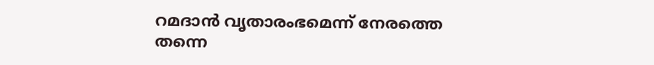റമദാന്‍ വൃതാരംഭമെന്ന് നേരത്തെ തന്നെ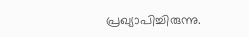പ്രഖ്യാപിച്ചിരുന്നു.